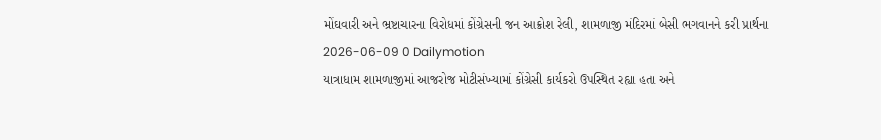મોંઘવારી અને ભ્રષ્ટાચારના વિરોધમાં કોંગ્રેસની જન આક્રોશ રેલી, શામળાજી મંદિરમાં બેસી ભગવાનને કરી પ્રાર્થના
2026-06-09 0 Dailymotion
યાત્રાધામ શામળાજીમાં આજરોજ મોટીસંખ્યામાં કોંગ્રેસી કાર્યકરો ઉપસ્થિત રહ્યા હતા અને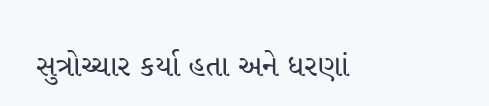સુત્રોચ્ચાર કર્યા હતા અને ધરણાં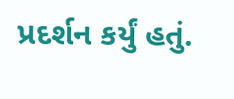પ્રદર્શન કર્યું હતું.